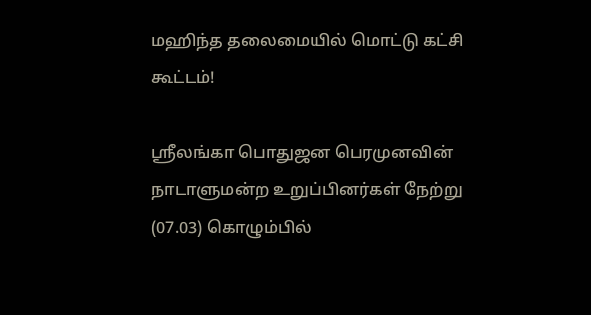மஹிந்த தலைமையில் மொட்டு கட்சி கூட்டம்!

ஸ்ரீலங்கா பொதுஜன பெரமுனவின் நாடாளுமன்ற உறுப்பினர்கள் நேற்று (07.03) கொழும்பில்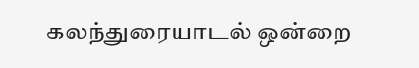கலந்துரையாடல் ஒன்றை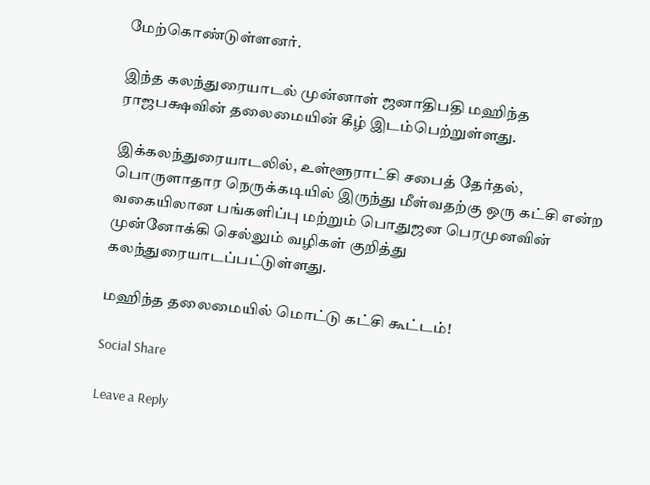மேற்கொண்டுள்ளனர்.

இந்த கலந்துரையாடல் முன்னாள் ஜனாதிபதி மஹிந்த ராஜபக்ஷவின் தலைமையின் கீழ் இடம்பெற்றுள்ளது.

இக்கலந்துரையாடலில், உள்ளூராட்சி சபைத் தேர்தல், பொருளாதார நெருக்கடியில் இருந்து மீள்வதற்கு ஒரு கட்சி என்ற வகையிலான பங்களிப்பு மற்றும் பொதுஜன பெரமுனவின் முன்னோக்கி செல்லும் வழிகள் குறித்து கலந்துரையாடப்பட்டுள்ளது.

மஹிந்த தலைமையில் மொட்டு கட்சி கூட்டம்!

Social Share

Leave a Reply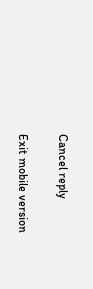Cancel reply

Exit mobile version